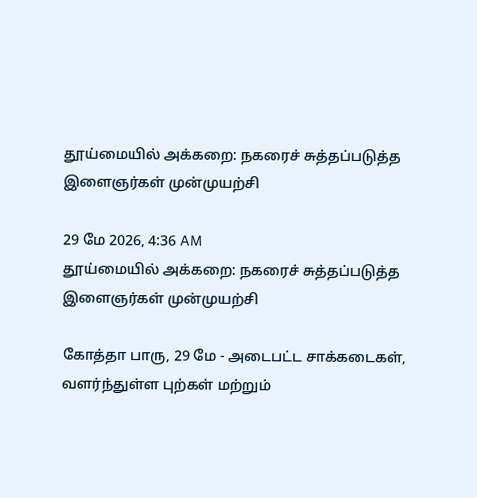தூய்மையில் அக்கறை: நகரைச் சுத்தப்படுத்த இளைஞர்கள் முன்முயற்சி

29 மே 2026, 4:36 AM
தூய்மையில் அக்கறை: நகரைச் சுத்தப்படுத்த இளைஞர்கள் முன்முயற்சி

கோத்தா பாரு, 29 மே - அடைபட்ட சாக்கடைகள், வளர்ந்துள்ள புற்கள் மற்றும்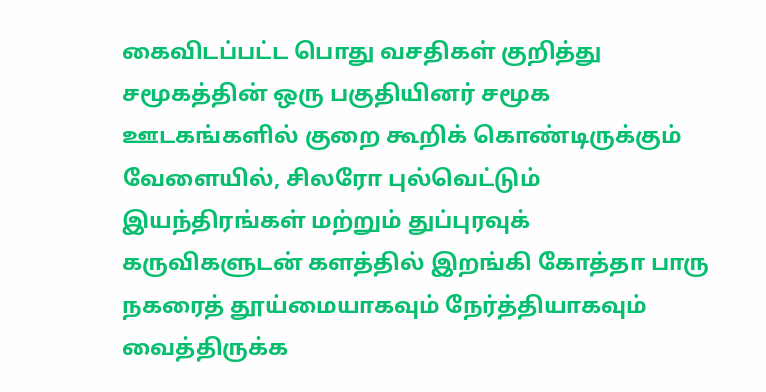கைவிடப்பட்ட பொது வசதிகள் குறித்து சமூகத்தின் ஒரு பகுதியினர் சமூக ஊடகங்களில் குறை கூறிக் கொண்டிருக்கும் வேளையில், சிலரோ புல்வெட்டும் இயந்திரங்கள் மற்றும் துப்புரவுக் கருவிகளுடன் களத்தில் இறங்கி கோத்தா பாரு நகரைத் தூய்மையாகவும் நேர்த்தியாகவும் வைத்திருக்க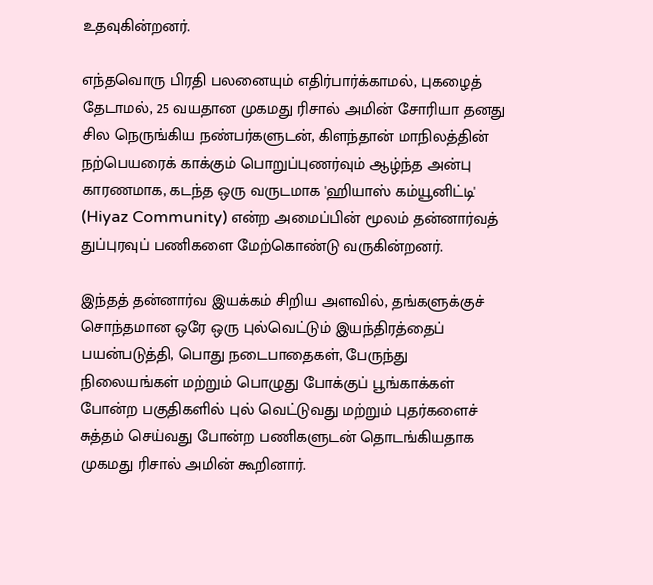உதவுகின்றனர்.

எந்தவொரு பிரதி பலனையும் எதிர்பார்க்காமல், புகழைத் தேடாமல், 25 வயதான முகமது ரிசால் அமின் சோரியா தனது சில நெருங்கிய நண்பர்களுடன், கிளந்தான் மாநிலத்தின் நற்பெயரைக் காக்கும் பொறுப்புணர்வும் ஆழ்ந்த அன்பு காரணமாக, கடந்த ஒரு வருடமாக 'ஹியாஸ் கம்யூனிட்டி' (Hiyaz Community) என்ற அமைப்பின் மூலம் தன்னார்வத் துப்புரவுப் பணிகளை மேற்கொண்டு வருகின்றனர்.

இந்தத் தன்னார்வ இயக்கம் சிறிய அளவில், தங்களுக்குச் சொந்தமான ஒரே ஒரு புல்வெட்டும் இயந்திரத்தைப் பயன்படுத்தி, பொது நடைபாதைகள், பேருந்து நிலையங்கள் மற்றும் பொழுது போக்குப் பூங்காக்கள் போன்ற பகுதிகளில் புல் வெட்டுவது மற்றும் புதர்களைச் சுத்தம் செய்வது போன்ற பணிகளுடன் தொடங்கியதாக முகமது ரிசால் அமின் கூறினார்.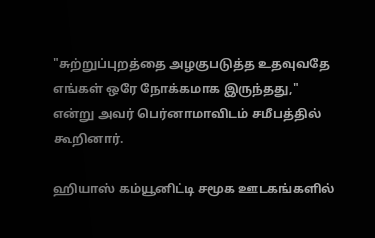"சுற்றுப்புறத்தை அழகுபடுத்த உதவுவதே எங்கள் ஒரே நோக்கமாக இருந்தது," என்று அவர் பெர்னாமாவிடம் சமீபத்தில் கூறினார்.

ஹியாஸ் கம்யூனிட்டி சமூக ஊடகங்களில்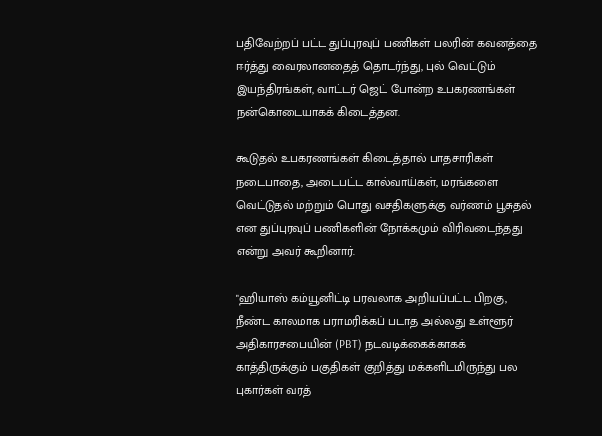பதிவேற்றப் பட்ட துப்புரவுப் பணிகள் பலரின் கவனத்தை ஈர்த்து வைரலானதைத் தொடர்ந்து, புல் வெட்டும் இயந்திரங்கள், வாட்டர் ஜெட் போன்ற உபகரணங்கள் நன்கொடையாகக் கிடைத்தன.

கூடுதல் உபகரணங்கள் கிடைத்தால் பாதசாரிகள் நடைபாதை, அடைபட்ட கால்வாய்கள், மரங்களை வெட்டுதல் மற்றும் பொது வசதிகளுக்கு வர்ணம் பூசுதல் என துப்புரவுப் பணிகளின் நோக்கமும் விரிவடைந்தது என்று அவர் கூறினார்.

"ஹியாஸ் கம்யூனிட்டி பரவலாக அறியப்பட்ட பிறகு, நீண்ட காலமாக பராமரிக்கப் படாத அல்லது உள்ளூர் அதிகாரசபையின் (PBT) நடவடிக்கைக்காகக் காத்திருக்கும் பகுதிகள் குறித்து மக்களிடமிருந்து பல புகார்கள் வரத்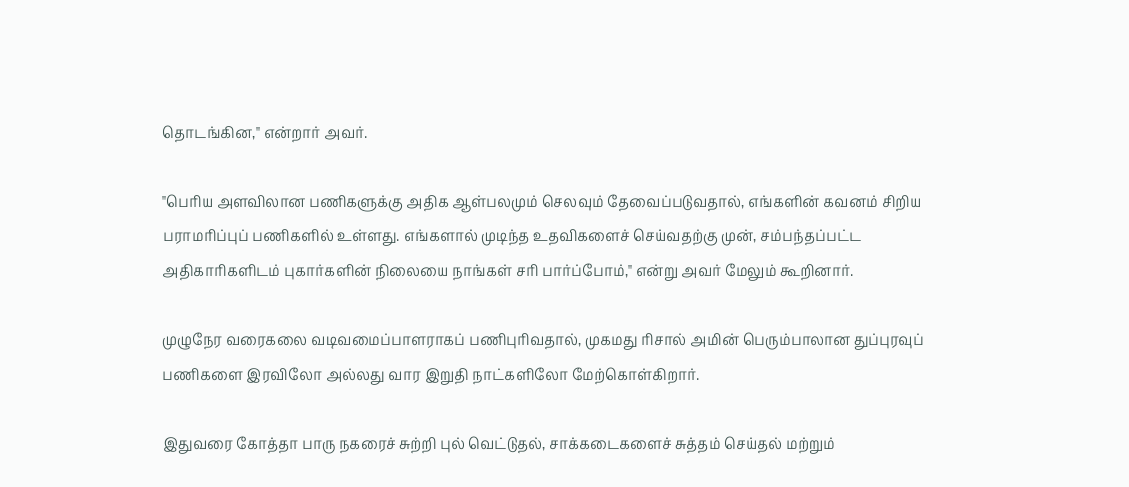தொடங்கின," என்றார் அவர்.

"பெரிய அளவிலான பணிகளுக்கு அதிக ஆள்பலமும் செலவும் தேவைப்படுவதால், எங்களின் கவனம் சிறிய பராமரிப்புப் பணிகளில் உள்ளது. எங்களால் முடிந்த உதவிகளைச் செய்வதற்கு முன், சம்பந்தப்பட்ட அதிகாரிகளிடம் புகார்களின் நிலையை நாங்கள் சரி பார்ப்போம்," என்று அவர் மேலும் கூறினார்.

முழுநேர வரைகலை வடிவமைப்பாளராகப் பணிபுரிவதால், முகமது ரிசால் அமின் பெரும்பாலான துப்புரவுப் பணிகளை இரவிலோ அல்லது வார இறுதி நாட்களிலோ மேற்கொள்கிறார்.

இதுவரை கோத்தா பாரு நகரைச் சுற்றி புல் வெட்டுதல், சாக்கடைகளைச் சுத்தம் செய்தல் மற்றும்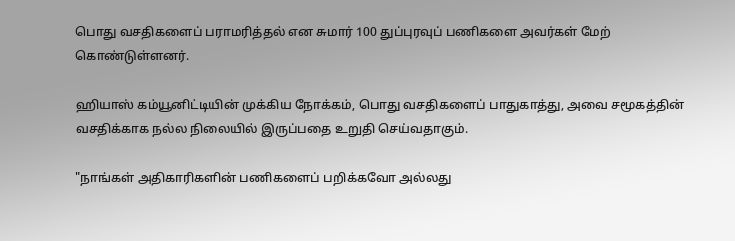பொது வசதிகளைப் பராமரித்தல் என சுமார் 100 துப்புரவுப் பணிகளை அவர்கள் மேற் கொண்டுள்ளனர்.

ஹியாஸ் கம்யூனிட்டியின் முக்கிய நோக்கம், பொது வசதிகளைப் பாதுகாத்து, அவை சமூகத்தின் வசதிக்காக நல்ல நிலையில் இருப்பதை உறுதி செய்வதாகும்.

"நாங்கள் அதிகாரிகளின் பணிகளைப் பறிக்கவோ அல்லது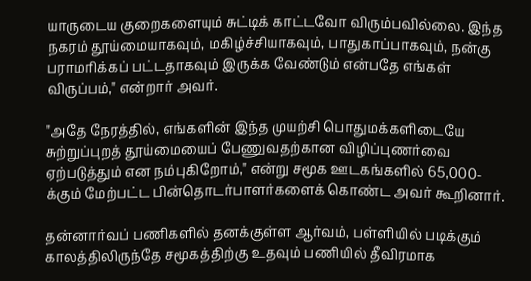யாருடைய குறைகளையும் சுட்டிக் காட்டவோ விரும்பவில்லை. இந்த நகரம் தூய்மையாகவும், மகிழ்ச்சியாகவும், பாதுகாப்பாகவும், நன்கு பராமரிக்கப் பட்டதாகவும் இருக்க வேண்டும் என்பதே எங்கள் விருப்பம்," என்றார் அவர்.

"அதே நேரத்தில், எங்களின் இந்த முயற்சி பொதுமக்களிடையே சுற்றுப்புறத் தூய்மையைப் பேணுவதற்கான விழிப்புணர்வை ஏற்படுத்தும் என நம்புகிறோம்," என்று சமூக ஊடகங்களில் 65,000-க்கும் மேற்பட்ட பின்தொடர்பாளர்களைக் கொண்ட அவர் கூறினார்.

தன்னார்வப் பணிகளில் தனக்குள்ள ஆர்வம், பள்ளியில் படிக்கும் காலத்திலிருந்தே சமூகத்திற்கு உதவும் பணியில் தீவிரமாக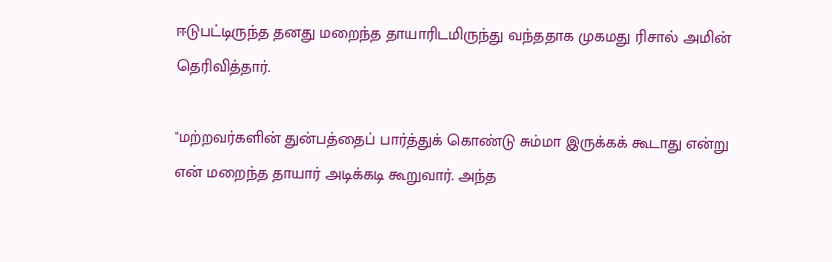ஈடுபட்டிருந்த தனது மறைந்த தாயாரிடமிருந்து வந்ததாக முகமது ரிசால் அமின் தெரிவித்தார்.

"மற்றவர்களின் துன்பத்தைப் பார்த்துக் கொண்டு சும்மா இருக்கக் கூடாது என்று என் மறைந்த தாயார் அடிக்கடி கூறுவார். அந்த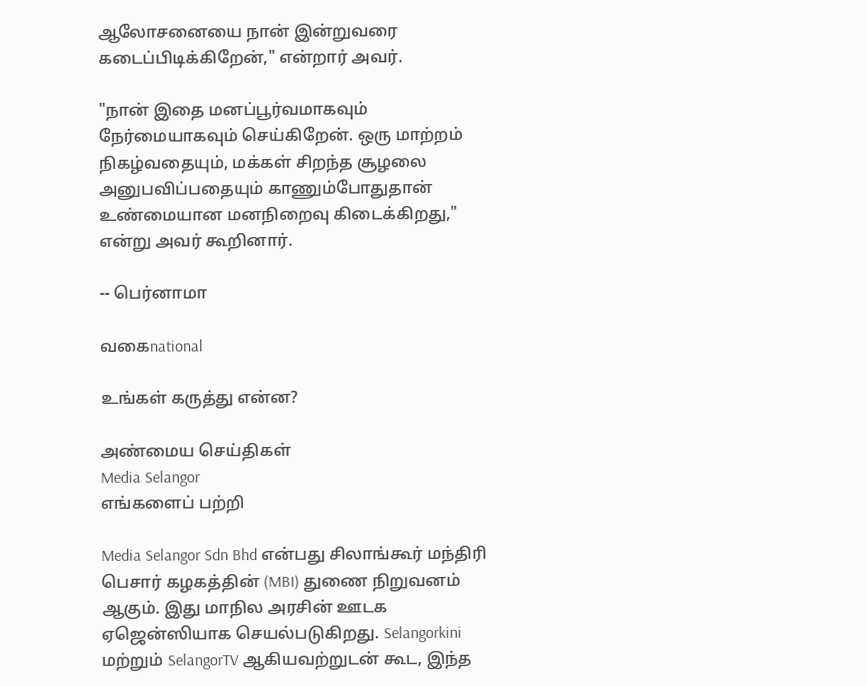ஆலோசனையை நான் இன்றுவரை கடைப்பிடிக்கிறேன்," என்றார் அவர்.

"நான் இதை மனப்பூர்வமாகவும் நேர்மையாகவும் செய்கிறேன். ஒரு மாற்றம் நிகழ்வதையும், மக்கள் சிறந்த சூழலை அனுபவிப்பதையும் காணும்போதுதான் உண்மையான மனநிறைவு கிடைக்கிறது," என்று அவர் கூறினார்.

-- பெர்னாமா

வகைnational

உங்கள் கருத்து என்ன?

அண்மைய செய்திகள்
Media Selangor
எங்களைப் பற்றி

Media Selangor Sdn Bhd என்பது சிலாங்கூர் மந்திரி பெசார் கழகத்தின் (MBI) துணை நிறுவனம் ஆகும். இது மாநில அரசின் ஊடக ஏஜென்ஸியாக செயல்படுகிறது. Selangorkini மற்றும் SelangorTV ஆகியவற்றுடன் கூட, இந்த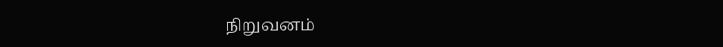நிறுவனம்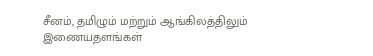சீனம், தமிழும் மற்றும் ஆங்கிலத்திலும் இணையதளங்கள்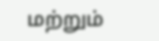மற்றும்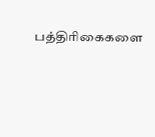பத்திரிகைகளை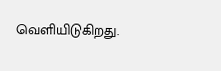வெளியிடுகிறது.